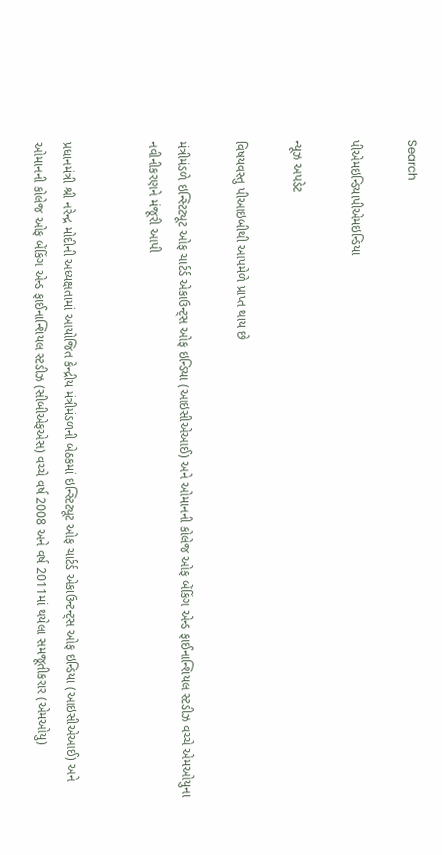Search

પીએમઇન્ડિયાપીએમઇન્ડિયા

ન્યૂઝ અપડેટ

વિષયવસ્તુ પીઆઇબીથી આપમેળે પ્રાપ્ત થાય છે

મંત્રીમંડળે ઇન્સ્ટિટ્યૂટ ઓફ ચાર્ટર્ડ એકાઉન્ટ્સ ઓફ ઇન્ડિયા (આઇસીએઆઈ) અને ઓમાનની કોલેજ ઓફ બેંકિંગ એન્ડ ફાઈનાન્શિયલ સ્ટડીઝ વચ્ચે એમઓયુના નવીનીકરણને મંજૂરી આપી


પ્રધાનમંત્રી શ્રી નરેન્દ્ર મોદીની અધ્યક્ષતામાં આયોજિત કેન્દ્રીય મંત્રીમંડળની બેઠકમાં ઇન્સ્ટિટ્યૂટ ઓફ ચાર્ટર્ડ એકાઉન્ટન્ટ્સ ઓફ ઇન્ડિયા (આઇસીએઆઈ) અને ઓમાનની કોલેજ ઓફ બેંકિંગ એન્ડ ફાઈનાન્શિયલ સ્ટડીઝ (સીબીએફએસ) વચ્ચે વર્ષ 2008 અને વર્ષ 2011માં થયેલા સમજૂતીકરાર (એમઓયુ)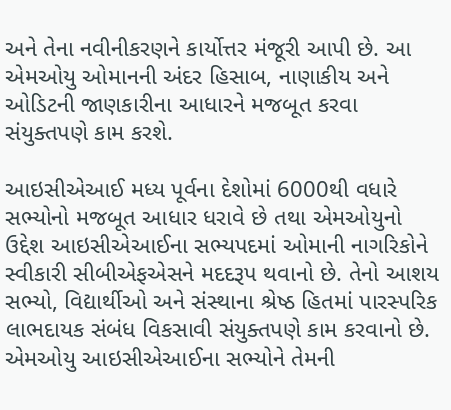અને તેના નવીનીકરણને કાર્યોત્તર મંજૂરી આપી છે. આ એમઓયુ ઓમાનની અંદર હિસાબ, નાણાકીય અને ઓડિટની જાણકારીના આધારને મજબૂત કરવા સંયુક્તપણે કામ કરશે.

આઇસીએઆઈ મધ્ય પૂર્વના દેશોમાં 6000થી વધારે સભ્યોનો મજબૂત આધાર ધરાવે છે તથા એમઓયુનો ઉદ્દેશ આઇસીએઆઈના સભ્યપદમાં ઓમાની નાગરિકોને સ્વીકારી સીબીએફએસને મદદરૂપ થવાનો છે. તેનો આશય સભ્યો, વિદ્યાર્થીઓ અને સંસ્થાના શ્રેષ્ઠ હિતમાં પારસ્પરિક લાભદાયક સંબંધ વિકસાવી સંયુક્તપણે કામ કરવાનો છે. એમઓયુ આઇસીએઆઈના સભ્યોને તેમની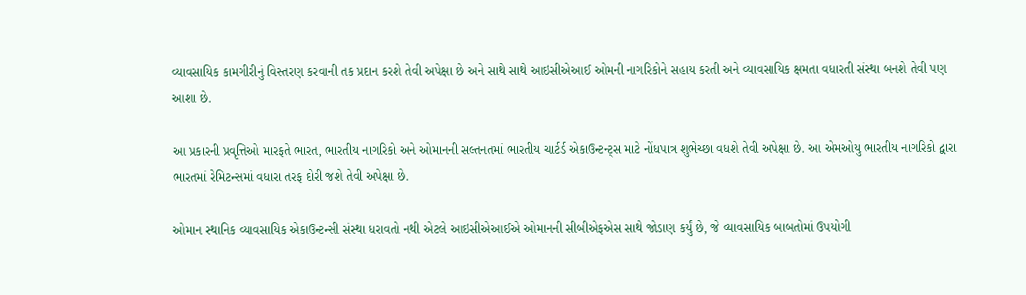વ્યાવસાયિક કામગીરીનું વિસ્તરણ કરવાની તક પ્રદાન કરશે તેવી અપેક્ષા છે અને સાથે સાથે આઇસીએઆઈ ઓમની નાગરિકોને સહાય કરતી અને વ્યાવસાયિક ક્ષમતા વધારતી સંસ્થા બનશે તેવી પણ આશા છે.

આ પ્રકારની પ્રવૃત્તિઓ મારફતે ભારત, ભારતીય નાગરિકો અને ઓમાનની સલ્તનતમાં ભારતીય ચાર્ટર્ડ એકાઉન્ટન્ટ્સ માટે નોંધપાત્ર શુભેચ્છા વધશે તેવી અપેક્ષા છે. આ એમઓયુ ભારતીય નાગરિકો દ્વારા ભારતમાં રેમિટન્સમાં વધારા તરફ દોરી જશે તેવી અપેક્ષા છે.

ઓમાન સ્થાનિક વ્યાવસાયિક એકાઉન્ટન્સી સંસ્થા ધરાવતો નથી એટલે આઇસીએઆઈએ ઓમાનની સીબીએફએસ સાથે જોડાણ કર્યું છે, જે વ્યાવસાયિક બાબતોમાં ઉપયોગી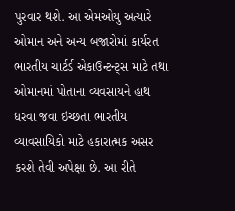પુરવાર થશે. આ એમઓયુ અત્યારે ઓમાન અને અન્ય બજારોમાં કાર્યરત ભારતીય ચાર્ટર્ડ એકાઉન્ટન્ટ્સ માટે તથા ઓમાનમાં પોતાના વ્યવસાયને હાથ ધરવા જવા ઇચ્છતા ભારતીય વ્યાવસાયિકો માટે હકારાત્મક અસર કરશે તેવી અપેક્ષા છે. આ રીતે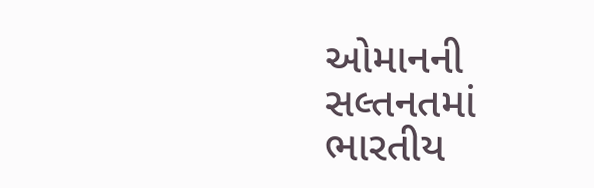ઓમાનની સલ્તનતમાં ભારતીય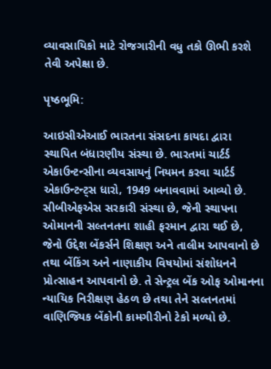વ્યાવસાયિકો માટે રોજગારીની વધુ તકો ઊભી કરશે તેવી અપેક્ષા છે.

પૃષ્ઠભૂમિ:

આઇસીએઆઈ ભારતના સંસદના કાયદા દ્વારા સ્થાપિત બંધારણીય સંસ્થા છે. ભારતમાં ચાર્ટર્ડ એકાઉન્ટન્સીના વ્યવસાયનું નિયમન કરવા ચાર્ટર્ડ એકાઉન્ટન્ટ્સ ધારો, 1949 બનાવવામાં આવ્યો છે. સીબીએફએસ સરકારી સંસ્થા છે, જેની સ્થાપના ઓમાનની સલ્તનતના શાહી ફરમાન દ્વારા થઈ છે, જેનો ઉદ્દેશ બેંકર્સને શિક્ષણ અને તાલીમ આપવાનો છે તથા બેંકિંગ અને નાણાકીય વિષયોમાં સંશોધનને પ્રોત્સાહન આપવાનો છે. તે સેન્ટ્રલ બેંક ઓફ ઓમાનના ન્યાયિક નિરીક્ષણ હેઠળ છે તથા તેને સલ્તનતમાં વાણિજ્યિક બેંકોની કામગીરીનો ટેકો મળ્યો છે.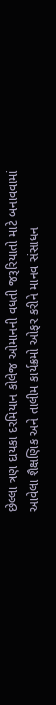છેલ્લા ત્રણ દાયકા દરમિયાન કોલેજ ઓમાનની વધતી જરૂરિયાતો માટે બનાવવામાં આવેલા શૈક્ષણિક અને તાલીમ કાર્યક્રમો ઓફર કરીને માનવ સંસાધન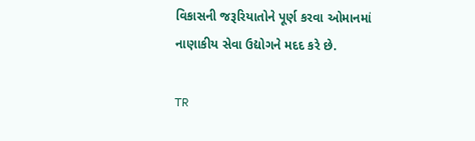વિકાસની જરૂરિયાતોને પૂર્ણ કરવા ઓમાનમાં નાણાકીય સેવા ઉદ્યોગને મદદ કરે છે.

TR